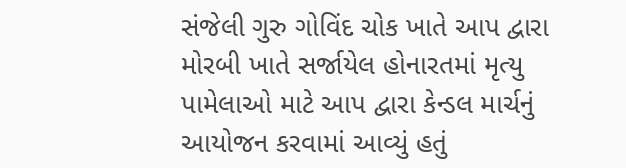સંજેલી ગુરુ ગોવિંદ ચોક ખાતે આપ દ્વારા મોરબી ખાતે સર્જાયેલ હોનારતમાં મૃત્યુ પામેલાઓ માટે આપ દ્વારા કેન્ડલ માર્ચનું આયોજન કરવામાં આવ્યું હતું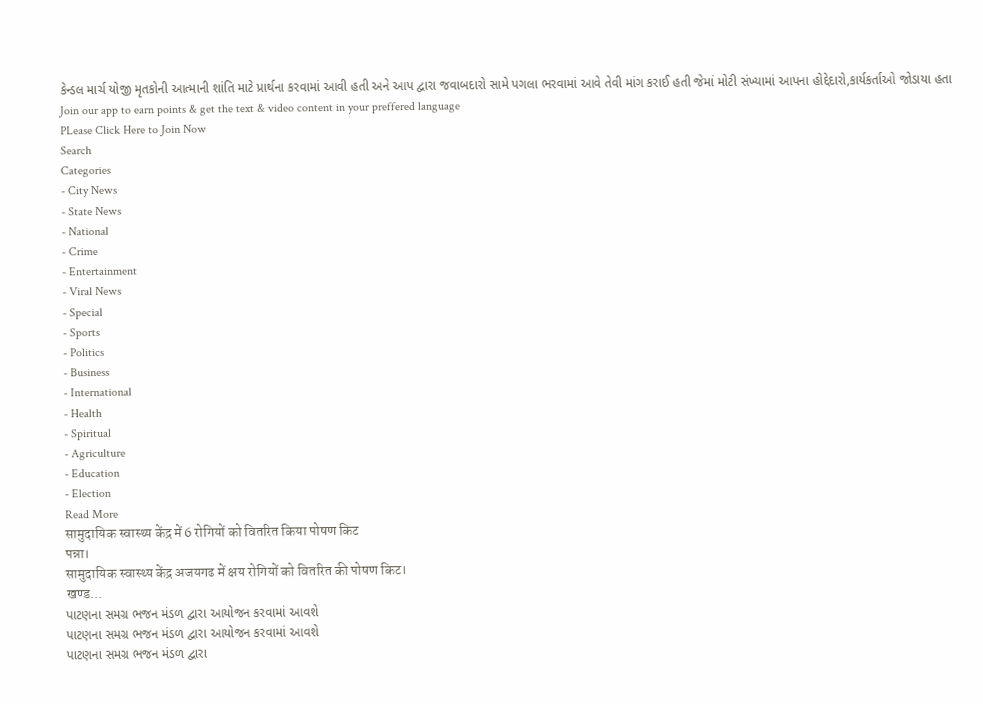કેન્ડલ માર્ચ યોજી મૃતકોની આત્માની શાંતિ માટે પ્રાર્થના કરવામાં આવી હતી અને આપ દ્વારા જવાબદારો સામે પગલા ભરવામાં આવે તેવી માંગ કરાઈ હતી જેમાં મોટી સંખ્યામાં આપના હોદ્દેદારો,કાર્યકર્તાઓ જોડાયા હતા
Join our app to earn points & get the text & video content in your preffered language
PLease Click Here to Join Now
Search
Categories
- City News
- State News
- National
- Crime
- Entertainment
- Viral News
- Special
- Sports
- Politics
- Business
- International
- Health
- Spiritual
- Agriculture
- Education
- Election
Read More
सामुदायिक स्वास्थ्य केंद्र में 6 रोगियों को वितरित किया पोषण किट
पन्ना।
सामुदायिक स्वास्थ्य केंद्र अजयगढ में क्षय रोगियों को वितरित की पोषण किट।
खण्ड...
પાટણના સમગ્ર ભજન મંડળ દ્વારા આયોજન કરવામાં આવશે
પાટણના સમગ્ર ભજન મંડળ દ્વારા આયોજન કરવામાં આવશે
પાટણના સમગ્ર ભજન મંડળ દ્વારા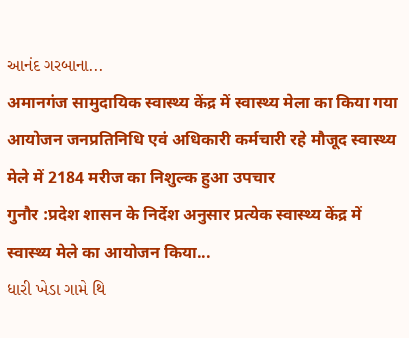આનંદ ગરબાના...
अमानगंज सामुदायिक स्वास्थ्य केंद्र में स्वास्थ्य मेला का किया गया आयोजन जनप्रतिनिधि एवं अधिकारी कर्मचारी रहे मौजूद स्वास्थ्य मेले में 2184 मरीज का निशुल्क हुआ उपचार
गुनौर :प्रदेश शासन के निर्देश अनुसार प्रत्येक स्वास्थ्य केंद्र में स्वास्थ्य मेले का आयोजन किया...
ધારી ખેડા ગામે થિ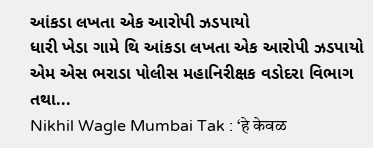આંકડા લખતા એક આરોપી ઝડપાયો
ધારી ખેડા ગામે થિ આંકડા લખતા એક આરોપી ઝડપાયો
એમ એસ ભરાડા પોલીસ મહાનિરીક્ષક વડોદરા વિભાગ તથા...
Nikhil Wagle Mumbai Tak : ‘हे केवळ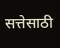सत्तेसाठी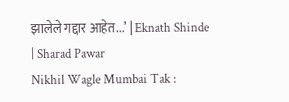झालेले गद्दार आहेत...’ | Eknath Shinde | Sharad Pawar
Nikhil Wagle Mumbai Tak :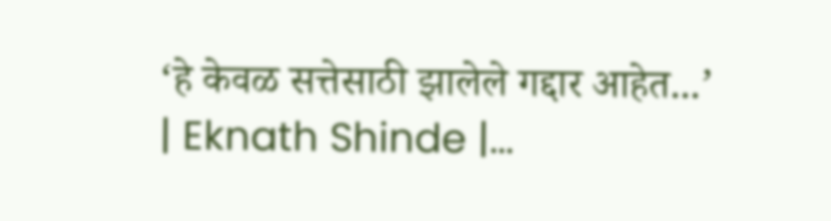‘हे केवळ सत्तेसाठी झालेले गद्दार आहेत...’ | Eknath Shinde |...